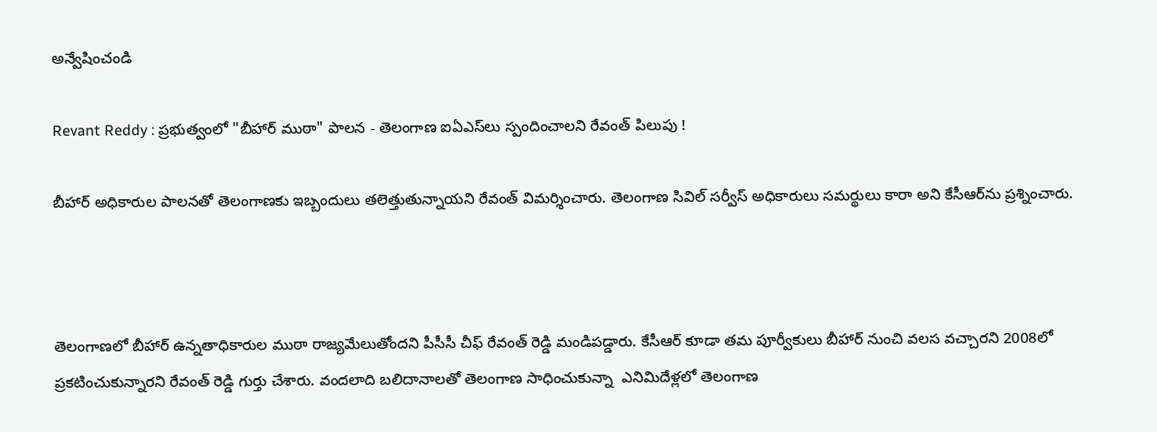అన్వేషించండి

Revant Reddy : ప్రభుత్వంలో "బీహార్ ముఠా" పాలన - తెలంగాణ ఐఏఎస్‌లు స్పందించాలని రేవంత్ పిలుపు !

బీహార్ అధికారుల పాలనతో తెలంగాణకు ఇబ్బందులు తలెత్తుతున్నాయని రేవంత్ విమర్శించారు. తెలంగాణ సివిల్ సర్వీస్ అధికారులు సమర్థులు కారా అని కేసీఆర్‌ను ప్రశ్నించారు.



తెలంగాణలో బీహార్ ఉన్నతాధికారుల ముఠా రాజ్యమేలుతోందని పీసీసీ చీఫ్ రేవంత్ రెడ్డి మండిపడ్డారు. కేసీఆర్ కూడా తమ పూర్వీకులు బీహార్ నుంచి వలస వచ్చారని 2008లో ప్రకటించుకున్నారని రేవంత్ రెడ్డి గుర్తు చేశారు. వందలాది బలిదానాలతో తెలంగాణ సాధించుకున్నా  ఎనిమిదేళ్లలో తెలంగాణ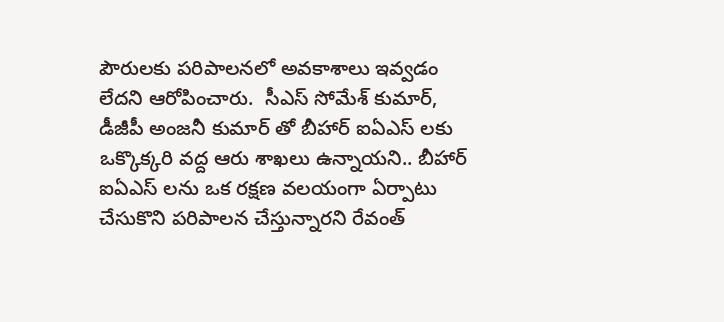పౌరులకు పరిపాలనలో అవకాశాలు ఇవ్వడం లేదని ఆరోపించారు.  సీఎస్ సోమేశ్ కుమార్, డీజీపీ అంజనీ కుమార్ తో బీహార్ ఐఏఎస్ లకు ఒక్కొక్కరి వద్ద ఆరు శాఖలు ఉన్నాయని.. బీహార్ ఐఏఎస్ లను ఒక రక్షణ వలయంగా ఏర్పాటు చేసుకొని పరిపాలన చేస్తున్నారని రేవంత్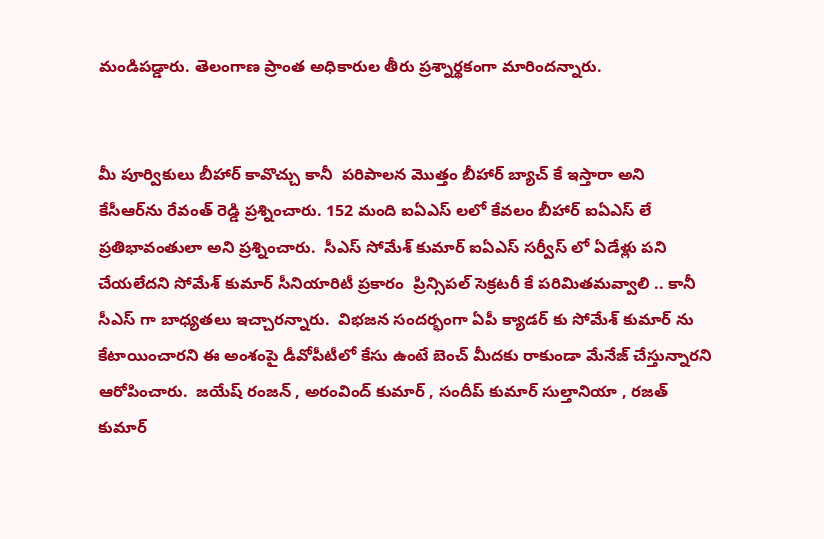మండిపడ్డారు. తెలంగాణ ప్రాంత అధికారుల తీరు ప్రశ్నార్థకంగా మారిందన్నారు.


మీ పూర్వికులు బీహార్ కావొచ్చు కానీ  పరిపాలన మొత్తం బీహార్ బ్యాచ్ కే ఇస్తారా అని కేసీఆర్‌ను రేవంత్ రెడ్డి ప్రశ్నించారు. 152 మంది ఐఏఎస్ లలో కేవలం బీహార్ ఐఏఎస్ లే ప్రతిభావంతులా అని ప్రశ్నించారు.  సీఎస్ సోమేశ్ కుమార్ ఐఏఎస్ సర్వీస్ లో ఏడేళ్లు పని చేయలేదని సోమేశ్ కుమార్ సీనియారిటీ ప్రకారం  ప్రిన్సిపల్ సెక్రటరీ కే పరిమితమవ్వాలి .. కానీ సీఎస్ గా బాధ్యతలు ఇచ్చారన్నారు.  విభజన సందర్భంగా ఏపీ క్యాడర్ కు సోమేశ్ కుమార్ ను కేటాయించారని ఈ అంశంపై డీవోపీటీలో కేసు ఉంటే బెంచ్ మీదకు రాకుండా మేనేజ్ చేస్తున్నారని ఆరోపించారు.  జయేష్ రంజన్ , అరంవింద్ కుమార్ , సందీప్ కుమార్ సుల్తానియా , రజత్ కుమార్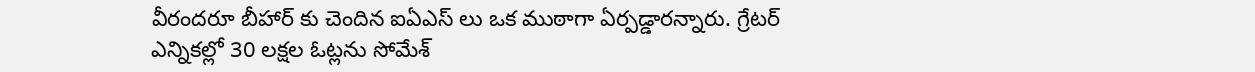వీరందరూ బీహార్ కు చెందిన ఐఏఎస్ లు ఒక ముఠాగా ఏర్పడ్డారన్నారు. గ్రేటర్ ఎన్నికల్లో 30 లక్షల ఓట్లను సోమేశ్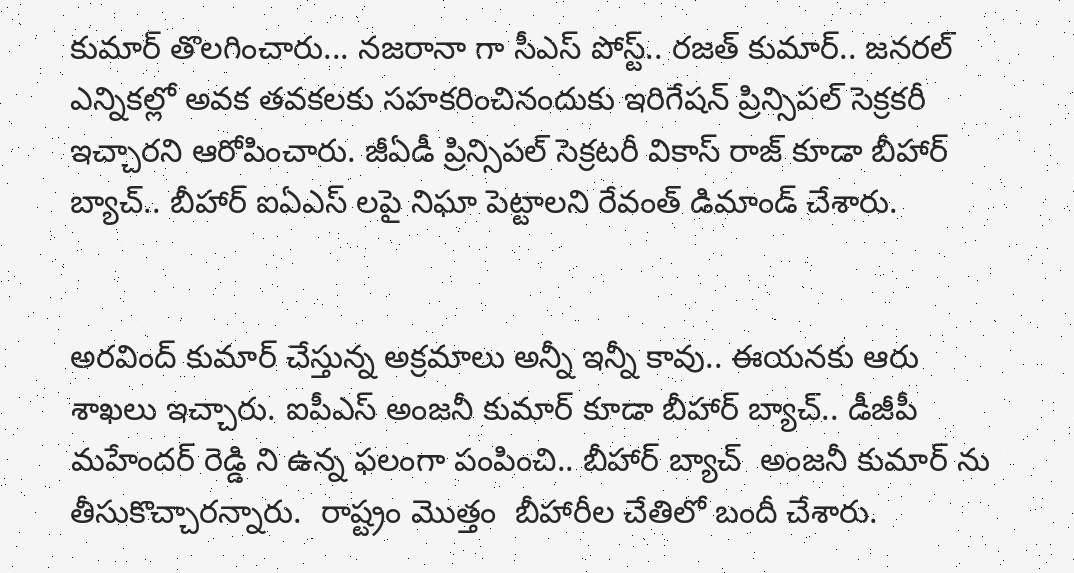కుమార్ తొలగించారు... నజరానా గా సీఎస్ పోస్ట్.. రజత్ కుమార్.. జనరల్ ఎన్నికల్లో అవక తవకలకు సహకరించినందుకు ఇరిగేషన్ ప్రిన్సిపల్ సెక్రకరీ ఇచ్చారని ఆరోపించారు. జీఏడీ ప్రిన్సిపల్ సెక్రటరీ వికాస్ రాజ్ కూడా బీహార్ బ్యాచ్.. బీహార్ ఐఏఎస్ లపై నిఘా పెట్టాలని రేవంత్ డిమాండ్ చేశారు.


అరవింద్ కుమార్ చేస్తున్న అక్రమాలు అన్నీ ఇన్నీ కావు.. ఈయనకు ఆరు శాఖలు ఇచ్చారు. ఐపీఎస్ అంజనీ కుమార్ కూడా బీహార్ బ్యాచ్.. డీజీపీ మహేందర్ రెడ్డి ని ఉన్న ఫలంగా పంపించి.. బీహార్ బ్యాచ్  అంజనీ కుమార్ ను తీసుకొచ్చారన్నారు.  రాష్ట్రం మొత్తం  బీహారీల చేతిలో బందీ చేశారు.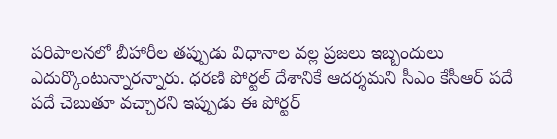పరిపాలనలో బీహారీల తప్పుడు విధానాల వల్ల ప్రజలు ఇబ్బందులు ఎదుర్కొంటున్నారన్నారు. ధరణి పోర్టల్ దేశానికే ఆదర్శమని సీఎం కేసీఆర్ పదే పదే చెబుతూ వచ్చారని ఇప్పుడు ఈ పోర్టర్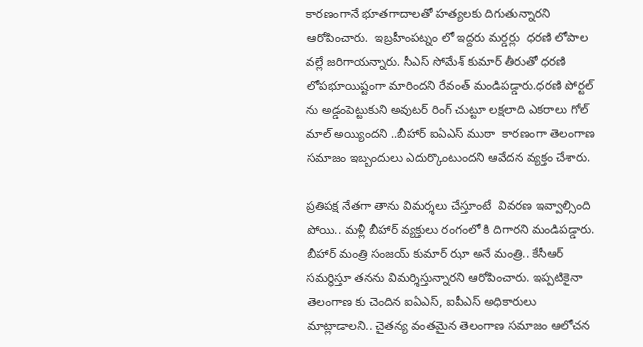కారణంగానే భూతగాదాలతో హత్యలకు దిగుతున్నారని ఆరోపించారు.  ఇబ్రహీంపట్నం లో ఇద్దరు మర్డర్లు  ధరణి లోపాల వల్లే జరిగాయన్నారు. సీఎస్ సోమేశ్ కుమార్ తీరుతో ధరణి లోపభూయిష్టంగా మారిందని రేవంత్ మండిపడ్డారు.ధరణి పోర్టల్ ను అడ్డంపెట్టుకుని అవుటర్ రింగ్ చుట్టూ లక్షలాది ఎకరాలు గోల్ మాల్ అయ్యిందని ..బీహార్ ఐఏఎస్ ముఠా  కారణంగా తెలంగాణ సమాజం ఇబ్బందులు ఎదుర్కొంటుందని ఆవేదన వ్యక్తం చేశారు.

ప్రతిపక్ష నేతగా తాను విమర్శలు చేస్తూంటే  వివరణ ఇవ్వాల్సింది పోయి.. మళ్లీ బీహార్ వ్యక్తులు రంగంలో కి దిగారని మండిపడ్డారు. బీహార్ మంత్రి సంజయ్ కుమార్ ఝా అనే మంత్రి.. కేసీఆర్ సమర్థిస్తూ తనను విమర్శిస్తున్నారని ఆరోపించారు. ఇప్పటికైనా తెలంగాణ కు చెందిన ఐఏఎస్, ఐపీఎస్ అధికారులు మాట్లాడాలని.. చైతన్య వంతమైన తెలంగాణ సమాజం ఆలోచన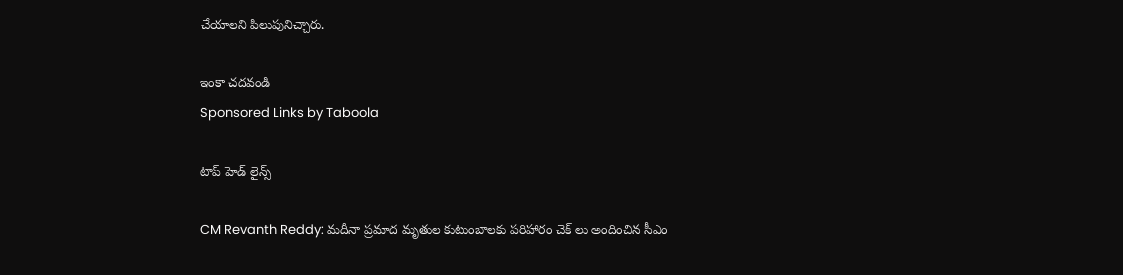చేయాలని పిలుపునిచ్చారు.

ఇంకా చదవండి
Sponsored Links by Taboola

టాప్ హెడ్ లైన్స్

CM Revanth Reddy: మదీనా ప్రమాద మృతుల కుటుంబాలకు పరిహారం చెక్ లు అందించిన సీఎం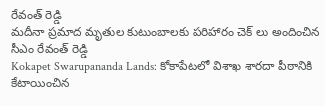రేవంత్ రెడ్డి
మదీనా ప్రమాద మృతుల కుటుంబాలకు పరిహారం చెక్ లు అందించిన సీఎం రేవంత్ రెడ్డి
Kokapet Swarupananda Lands: కోకాపేటలో విశాఖ శారదా పీఠానికి కేటాయించిన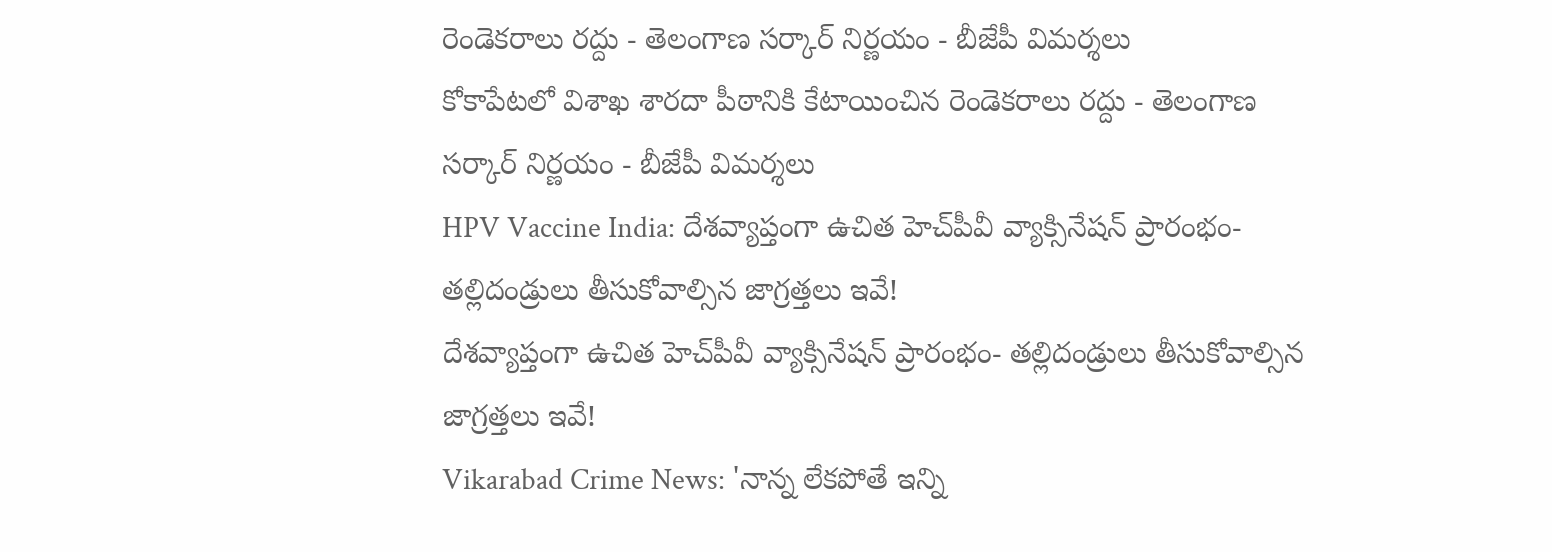రెండెకరాలు రద్దు - తెలంగాణ సర్కార్ నిర్ణయం - బీజేపీ విమర్శలు
కోకాపేటలో విశాఖ శారదా పీఠానికి కేటాయించిన రెండెకరాలు రద్దు - తెలంగాణ సర్కార్ నిర్ణయం - బీజేపీ విమర్శలు
HPV Vaccine India: దేశవ్యాప్తంగా ఉచిత హెచ్‌పీవీ వ్యాక్సినేషన్ ప్రారంభం- తల్లిదండ్రులు తీసుకోవాల్సిన జాగ్రత్తలు ఇవే!
దేశవ్యాప్తంగా ఉచిత హెచ్‌పీవీ వ్యాక్సినేషన్ ప్రారంభం- తల్లిదండ్రులు తీసుకోవాల్సిన జాగ్రత్తలు ఇవే!
Vikarabad Crime News: 'నాన్న లేకపోతే ఇన్ని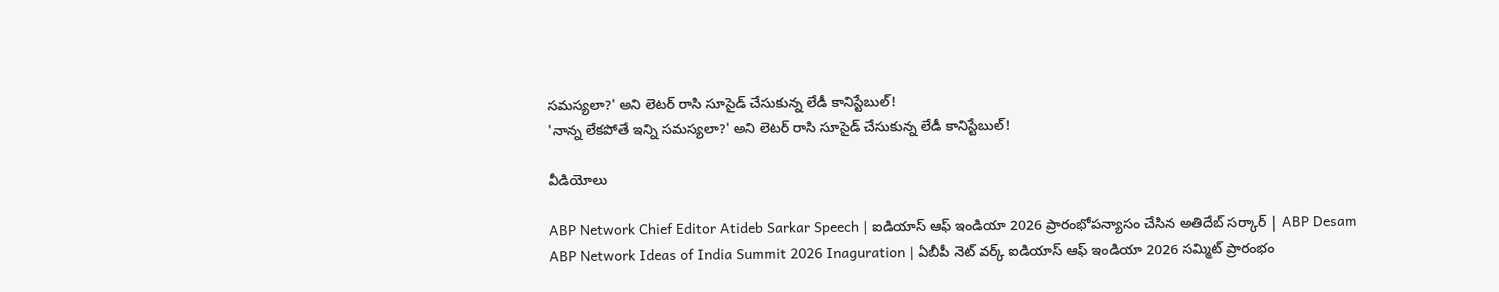సమస్యలా?' అని లెటర్ రాసి సూసైడ్ చేసుకున్న లేడీ కానిస్టేబుల్‌!
'నాన్న లేకపోతే ఇన్ని సమస్యలా?' అని లెటర్ రాసి సూసైడ్ చేసుకున్న లేడీ కానిస్టేబుల్‌!

వీడియోలు

ABP Network Chief Editor Atideb Sarkar Speech | ఐడియాస్ ఆఫ్ ఇండియా 2026 ప్రారంభోపన్యాసం చేసిన అతిదేబ్ సర్కార్ | ABP Desam
ABP Network Ideas of India Summit 2026 Inaguration | ఏబీపీ నెట్ వర్క్ ఐడియాస్ ఆఫ్ ఇండియా 2026 సమ్మిట్ ప్రారంభం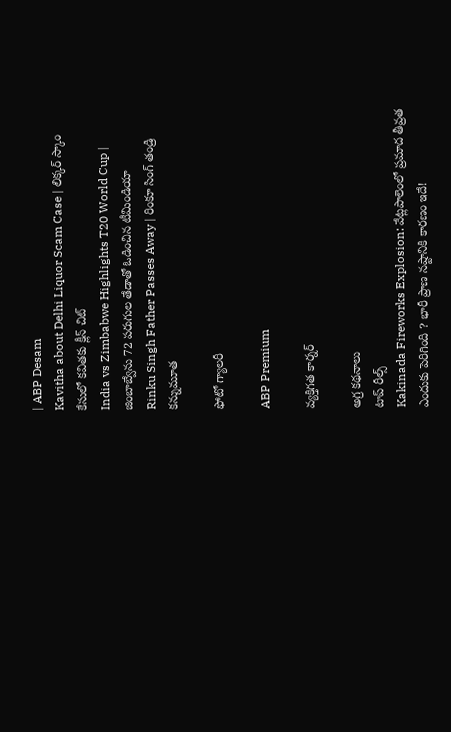| ABP Desam
Kavitha about Delhi Liquor Scam Case | లిక్కర్ స్కాం కేసులో కవితకు క్లీన్ చిట్
India vs Zimbabwe Highlights T20 World Cup | జింబాబ్వేను 72 పరుగుల తేడాతో ఓడించిన టీమిండియా
Rinku Singh Father Passes Away | రింకూ సింగ్ తండ్రి కన్నుమూత

ఫోటో గ్యాలరీ

ABP Premium

వ్యక్తిగత కార్నర్

అగ్ర కథనాలు
టాప్ రీల్స్
Kakinada Fireworks Explosion: వేట్లపాలెంలో ప్రమాద తీవ్రత ఎందుకు పెరిగింది ? భారీ ప్రాణ నష్టానికి కారణం ఇదే!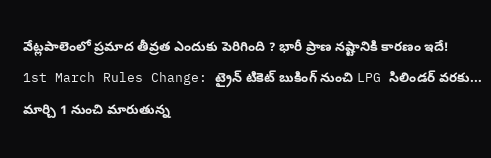వేట్లపాలెంలో ప్రమాద తీవ్రత ఎందుకు పెరిగింది ? భారీ ప్రాణ నష్టానికి కారణం ఇదే!
1st March Rules Change: ట్రైన్ టికెట్ బుకింగ్ నుంచి LPG సిలిండర్ వరకు... మార్చి 1 నుంచి మారుతున్న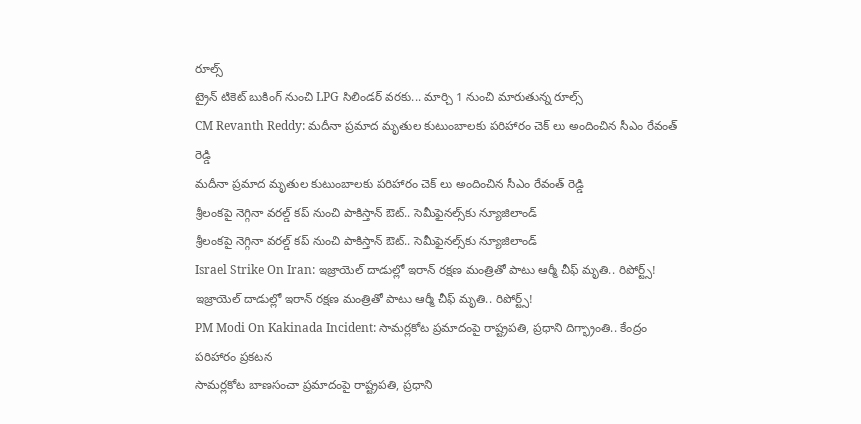రూల్స్
ట్రైన్ టికెట్ బుకింగ్ నుంచి LPG సిలిండర్ వరకు... మార్చి 1 నుంచి మారుతున్న రూల్స్
CM Revanth Reddy: మదీనా ప్రమాద మృతుల కుటుంబాలకు పరిహారం చెక్ లు అందించిన సీఎం రేవంత్ రెడ్డి
మదీనా ప్రమాద మృతుల కుటుంబాలకు పరిహారం చెక్ లు అందించిన సీఎం రేవంత్ రెడ్డి
శ్రీలంకపై నెగ్గినా వరల్డ్ కప్ నుంచి పాకిస్తాన్ ఔట్.. సెమీఫైనల్స్‌కు న్యూజిలాండ్
శ్రీలంకపై నెగ్గినా వరల్డ్ కప్ నుంచి పాకిస్తాన్ ఔట్.. సెమీఫైనల్స్‌కు న్యూజిలాండ్
Israel Strike On Iran: ఇజ్రాయెల్ దాడుల్లో ఇరాన్ రక్షణ మంత్రితో పాటు ఆర్మీ చీఫ్ మృతి.. రిపోర్ట్స్!
ఇజ్రాయెల్ దాడుల్లో ఇరాన్ రక్షణ మంత్రితో పాటు ఆర్మీ చీఫ్ మృతి.. రిపోర్ట్స్!
PM Modi On Kakinada Incident: సామర్లకోట ప్రమాదంపై రాష్ట్రపతి, ప్రధాని దిగ్భ్రాంతి.. కేంద్రం పరిహారం ప్రకటన
సామర్లకోట బాణసంచా ప్రమాదంపై రాష్ట్రపతి, ప్రధాని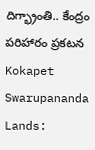దిగ్భ్రాంతి.. కేంద్రం పరిహారం ప్రకటన
Kokapet Swarupananda Lands: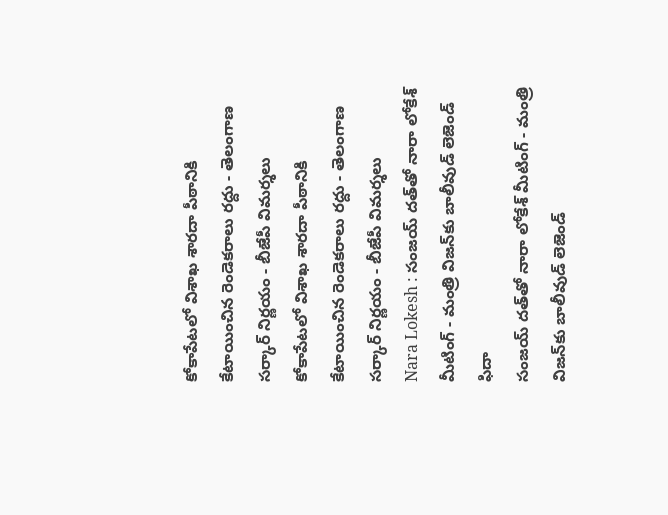కోకాపేటలో విశాఖ శారదా పీఠానికి కేటాయించిన రెండెకరాలు రద్దు - తెలంగాణ సర్కార్ నిర్ణయం - బీజేపీ విమర్శలు
కోకాపేటలో విశాఖ శారదా పీఠానికి కేటాయించిన రెండెకరాలు రద్దు - తెలంగాణ సర్కార్ నిర్ణయం - బీజేపీ విమర్శలు
Nara Lokesh : సంజయ్ దత్‌తో నారా లోకేశ్ మీటింగ్ - మంత్రి విజన్‌కు బాలీవుడ్ లెజెండ్ ఫిదా
సంజయ్ దత్‌తో నారా లోకేశ్ మీటింగ్ - మంత్రి విజన్‌కు బాలీవుడ్ లెజెండ్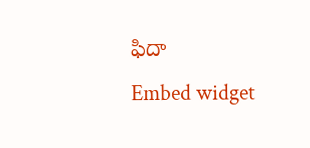ఫిదా
Embed widget